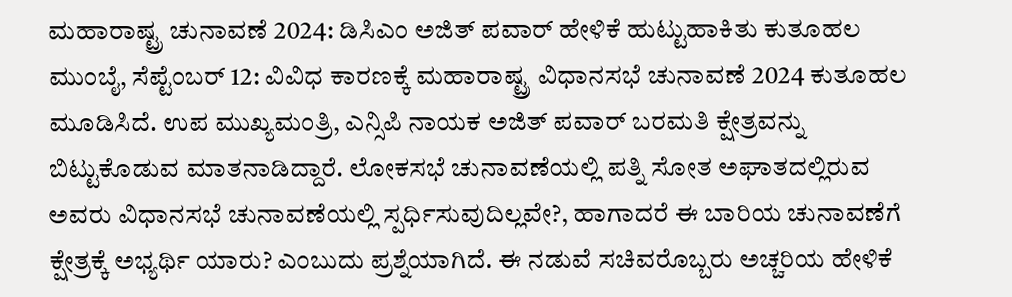ಮಹಾರಾಷ್ಟ್ರ ಚುನಾವಣೆ 2024: ಡಿಸಿಎಂ ಅಜಿತ್ ಪವಾರ್ ಹೇಳಿಕೆ ಹುಟ್ಟುಹಾಕಿತು ಕುತೂಹಲ
ಮುಂಬೈ, ಸೆಪ್ಟೆಂಬರ್ 12: ವಿವಿಧ ಕಾರಣಕ್ಕೆ ಮಹಾರಾಷ್ಟ್ರ ವಿಧಾನಸಭೆ ಚುನಾವಣೆ 2024 ಕುತೂಹಲ ಮೂಡಿಸಿದೆ. ಉಪ ಮುಖ್ಯಮಂತ್ರಿ, ಎನ್ಸಿಪಿ ನಾಯಕ ಅಜಿತ್ ಪವಾರ್ ಬರಮತಿ ಕ್ಷೇತ್ರವನ್ನು ಬಿಟ್ಟುಕೊಡುವ ಮಾತನಾಡಿದ್ದಾರೆ. ಲೋಕಸಭೆ ಚುನಾವಣೆಯಲ್ಲಿ ಪತ್ನಿ ಸೋತ ಅಘಾತದಲ್ಲಿರುವ ಅವರು ವಿಧಾನಸಭೆ ಚುನಾವಣೆಯಲ್ಲಿ ಸ್ಪರ್ಧಿಸುವುದಿಲ್ಲವೇ?, ಹಾಗಾದರೆ ಈ ಬಾರಿಯ ಚುನಾವಣೆಗೆ ಕ್ಷೇತ್ರಕ್ಕೆ ಅಭ್ಯರ್ಥಿ ಯಾರು? ಎಂಬುದು ಪ್ರಶ್ನೆಯಾಗಿದೆ. ಈ ನಡುವೆ ಸಚಿವರೊಬ್ಬರು ಅಚ್ಚರಿಯ ಹೇಳಿಕೆ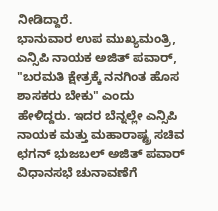ನೀಡಿದ್ದಾರೆ.
ಭಾನುವಾರ ಉಪ ಮುಖ್ಯಮಂತ್ರಿ, ಎನ್ಸಿಪಿ ನಾಯಕ ಅಜಿತ್ ಪವಾರ್, "ಬರಮತಿ ಕ್ಷೇತ್ರಕ್ಕೆ ನನಗಿಂತ ಹೊಸ ಶಾಸಕರು ಬೇಕು" ಎಂದು ಹೇಳಿದ್ದರು. ಇದರ ಬೆನ್ನಲ್ಲೇ ಎನ್ಸಿಪಿ ನಾಯಕ ಮತ್ತು ಮಹಾರಾಷ್ಟ್ರ ಸಚಿವ ಛಗನ್ ಭುಜಬಲ್ ಅಜಿತ್ ಪವಾರ್ ವಿಧಾನಸಭೆ ಚುನಾವಣೆಗೆ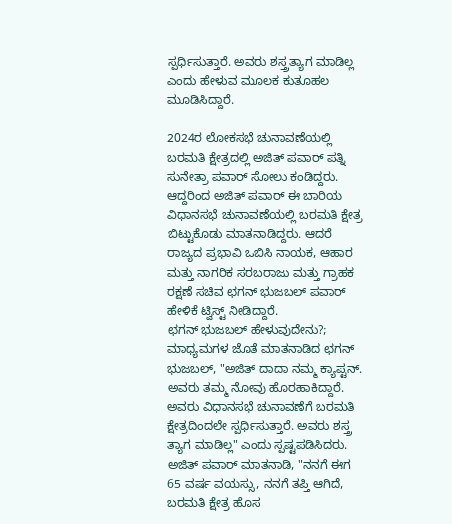ಸ್ಪರ್ಧಿಸುತ್ತಾರೆ. ಅವರು ಶಸ್ತ್ರತ್ಯಾಗ ಮಾಡಿಲ್ಲ ಎಂದು ಹೇಳುವ ಮೂಲಕ ಕುತೂಹಲ ಮೂಡಿಸಿದ್ದಾರೆ.

2024ರ ಲೋಕಸಭೆ ಚುನಾವಣೆಯಲ್ಲಿ ಬರಮತಿ ಕ್ಷೇತ್ರದಲ್ಲಿ ಅಜಿತ್ ಪವಾರ್ ಪತ್ನಿ ಸುನೇತ್ರಾ ಪವಾರ್ ಸೋಲು ಕಂಡಿದ್ದರು. ಆದ್ದರಿಂದ ಅಜಿತ್ ಪವಾರ್ ಈ ಬಾರಿಯ ವಿಧಾನಸಭೆ ಚುನಾವಣೆಯಲ್ಲಿ ಬರಮತಿ ಕ್ಷೇತ್ರ ಬಿಟ್ಟುಕೊಡು ಮಾತನಾಡಿದ್ದರು. ಆದರೆ ರಾಜ್ಯದ ಪ್ರಭಾವಿ ಒಬಿಸಿ ನಾಯಕ, ಆಹಾರ ಮತ್ತು ನಾಗರಿಕ ಸರಬರಾಜು ಮತ್ತು ಗ್ರಾಹಕ ರಕ್ಷಣೆ ಸಚಿವ ಛಗನ್ ಭುಜಬಲ್ ಪವಾರ್ ಹೇಳಿಕೆ ಟ್ವಿಸ್ಟ್ ನೀಡಿದ್ದಾರೆ.
ಛಗನ್ ಭುಜಬಲ್ ಹೇಳುವುದೇನು?; ಮಾಧ್ಯಮಗಳ ಜೊತೆ ಮಾತನಾಡಿದ ಛಗನ್ ಭುಜಬಲ್, "ಅಜಿತ್ ದಾದಾ ನಮ್ಮ ಕ್ಯಾಪ್ಟನ್. ಅವರು ತಮ್ಮ ನೋವು ಹೊರಹಾಕಿದ್ದಾರೆ. ಅವರು ವಿಧಾನಸಭೆ ಚುನಾವಣೆಗೆ ಬರಮತಿ ಕ್ಷೇತ್ರದಿಂದಲೇ ಸ್ಪರ್ಧಿಸುತ್ತಾರೆ. ಅವರು ಶಸ್ತ್ರ ತ್ಯಾಗ ಮಾಡಿಲ್ಲ" ಎಂದು ಸ್ಪಷ್ಟಪಡಿಸಿದರು.
ಅಜಿತ್ ಪವಾರ್ ಮಾತನಾಡಿ, "ನನಗೆ ಈಗ 65 ವರ್ಷ ವಯಸ್ಸು, ನನಗೆ ತಪ್ತಿ ಆಗಿದೆ, ಬರಮತಿ ಕ್ಷೇತ್ರ ಹೊಸ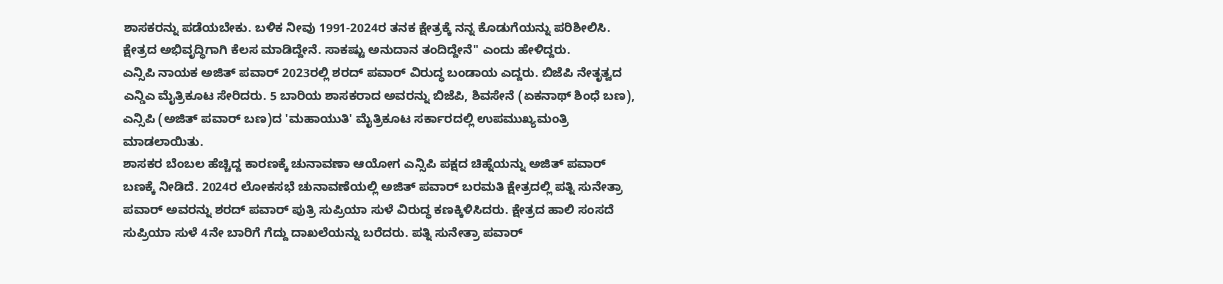ಶಾಸಕರನ್ನು ಪಡೆಯಬೇಕು. ಬಳಿಕ ನೀವು 1991-2024ರ ತನಕ ಕ್ಷೇತ್ರಕ್ಕೆ ನನ್ನ ಕೊಡುಗೆಯನ್ನು ಪರಿಶೀಲಿಸಿ. ಕ್ಷೇತ್ರದ ಅಭಿವೃದ್ಧಿಗಾಗಿ ಕೆಲಸ ಮಾಡಿದ್ದೇನೆ. ಸಾಕಷ್ಟು ಅನುದಾನ ತಂದಿದ್ದೇನೆ" ಎಂದು ಹೇಳಿದ್ದರು.
ಎನ್ಸಿಪಿ ನಾಯಕ ಅಜಿತ್ ಪವಾರ್ 2023ರಲ್ಲಿ ಶರದ್ ಪವಾರ್ ವಿರುದ್ಧ ಬಂಡಾಯ ಎದ್ದರು. ಬಿಜೆಪಿ ನೇತೃತ್ವದ ಎನ್ಡಿಎ ಮೈತ್ರಿಕೂಟ ಸೇರಿದರು. 5 ಬಾರಿಯ ಶಾಸಕರಾದ ಅವರನ್ನು ಬಿಜೆಪಿ, ಶಿವಸೇನೆ (ಏಕನಾಥ್ ಶಿಂಧೆ ಬಣ), ಎನ್ಸಿಪಿ (ಅಜಿತ್ ಪವಾರ್ ಬಣ)ದ 'ಮಹಾಯುತಿ' ಮೈತ್ರಿಕೂಟ ಸರ್ಕಾರದಲ್ಲಿ ಉಪಮುಖ್ಯಮಂತ್ರಿ ಮಾಡಲಾಯಿತು.
ಶಾಸಕರ ಬೆಂಬಲ ಹೆಚ್ಚಿದ್ದ ಕಾರಣಕ್ಕೆ ಚುನಾವಣಾ ಆಯೋಗ ಎನ್ಸಿಪಿ ಪಕ್ಷದ ಚಿಹ್ನೆಯನ್ನು ಅಜಿತ್ ಪವಾರ್ ಬಣಕ್ಕೆ ನೀಡಿದೆ. 2024ರ ಲೋಕಸಭೆ ಚುನಾವಣೆಯಲ್ಲಿ ಅಜಿತ್ ಪವಾರ್ ಬರಮತಿ ಕ್ಷೇತ್ರದಲ್ಲಿ ಪತ್ನಿ ಸುನೇತ್ರಾ ಪವಾರ್ ಅವರನ್ನು ಶರದ್ ಪವಾರ್ ಪುತ್ರಿ ಸುಪ್ರಿಯಾ ಸುಳೆ ವಿರುದ್ಧ ಕಣಕ್ಕಿಳಿಸಿದರು. ಕ್ಷೇತ್ರದ ಹಾಲಿ ಸಂಸದೆ ಸುಪ್ರಿಯಾ ಸುಳೆ 4ನೇ ಬಾರಿಗೆ ಗೆದ್ದು ದಾಖಲೆಯನ್ನು ಬರೆದರು. ಪತ್ನಿ ಸುನೇತ್ರಾ ಪವಾರ್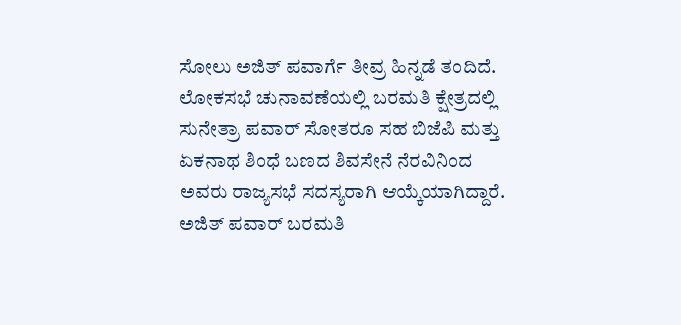ಸೋಲು ಅಜಿತ್ ಪವಾರ್ಗೆ ತೀವ್ರ ಹಿನ್ನಡೆ ತಂದಿದೆ.
ಲೋಕಸಭೆ ಚುನಾವಣೆಯಲ್ಲಿ ಬರಮತಿ ಕ್ಷೇತ್ರದಲ್ಲಿ ಸುನೇತ್ರಾ ಪವಾರ್ ಸೋತರೂ ಸಹ ಬಿಜೆಪಿ ಮತ್ತು ಏಕನಾಥ ಶಿಂಧೆ ಬಣದ ಶಿವಸೇನೆ ನೆರವಿನಿಂದ ಅವರು ರಾಜ್ಯಸಭೆ ಸದಸ್ಯರಾಗಿ ಆಯ್ಕೆಯಾಗಿದ್ದಾರೆ. ಅಜಿತ್ ಪವಾರ್ ಬರಮತಿ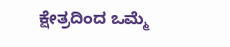ಕ್ಷೇತ್ರದಿಂದ ಒಮ್ಮೆ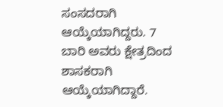ಸಂಸದರಾಗಿ ಆಯ್ಕೆಯಾಗಿದ್ದರು. 7 ಬಾರಿ ಅವರು ಕ್ಷೇತ್ರದಿಂದ ಶಾಸಕರಾಗಿ ಆಯ್ಕೆಯಾಗಿದ್ದಾರೆ.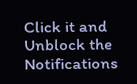Click it and Unblock the Notifications